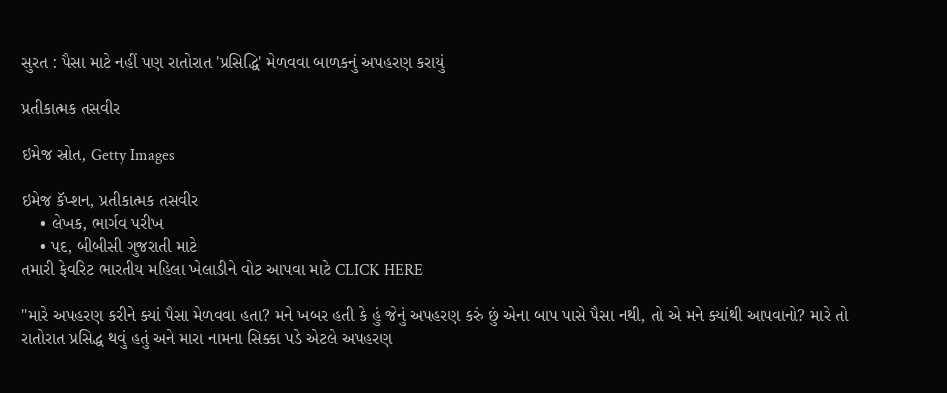સુરત : પૈસા માટે નહીં પણ રાતોરાત 'પ્રસિદ્ધિ' મેળવવા બાળકનું અપહરણ કરાયું

પ્રતીકાત્મક તસવીર

ઇમેજ સ્રોત, Getty Images

ઇમેજ કૅપ્શન, પ્રતીકાત્મક તસવીર
    • લેખક, ભાર્ગવ પરીખ
    • પદ, બીબીસી ગુજરાતી માટે
તમારી ફેવરિટ ભારતીય મહિલા ખેલાડીને વોટ આપવા માટે CLICK HERE

"મારે અપહરણ કરીને ક્યાં પૈસા મેળવવા હતા? મને ખબર હતી કે હું જેનું અપહરણ કરું છું એના બાપ પાસે પૈસા નથી, તો એ મને ક્યાંથી આપવાનો? મારે તો રાતોરાત પ્રસિદ્ધ થવું હતું અને મારા નામના સિક્કા પડે એટલે અપહરણ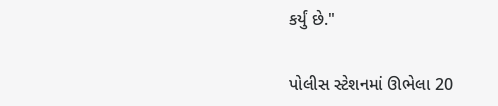કર્યું છે."

પોલીસ સ્ટેશનમાં ઊભેલા 20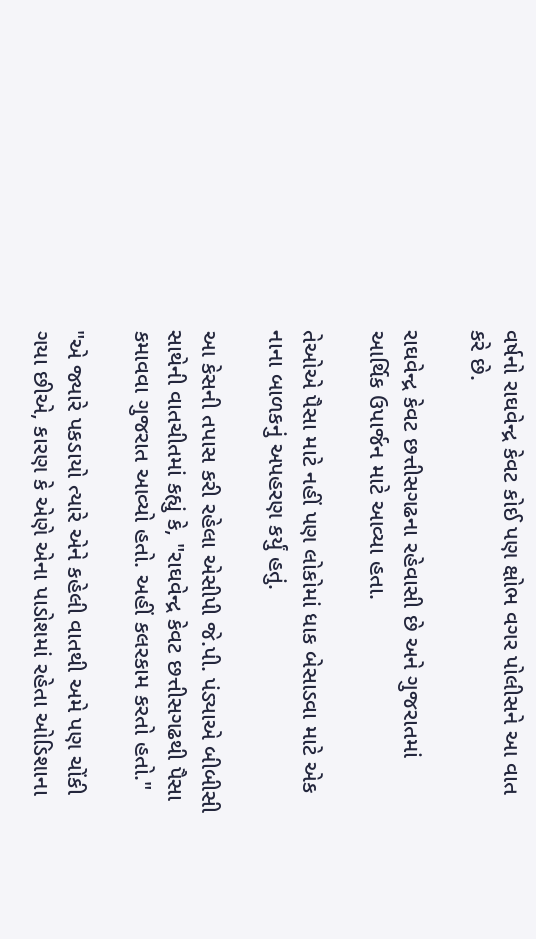વર્ષનો રાઘવેન્દ્ર કેવટ કોઈ પણ ક્ષોભ વગર પોલીસને આ વાત કરે છે.

રાઘવેન્દ્ર કેવટ છત્તીસગઢના રહેવાસી છે અને ગુજરાતમાં આર્થિક ઉપાર્જન માટે આવ્યા હતા.

તેઓએ પૈસા માટે નહીં પણ લોકોમાં ધાક બેસાડવા માટે એક નાના બાળકનું અપહરણ કર્યું હતું.

આ કેસની તપાસ કરી રહેલા એસીપી જે.પી. પંડ્યાએ બીબીસી સાથેની વાતચીતમાં કહ્યું કે, "રાઘવેન્દ્ર કેવટ છત્તીસગઢથી પૈસા કમાવવા ગુજરાત આવ્યો હતો. અહીં કલરકામ કરતો હતો."

"એ જ્યારે પકડાયો ત્યારે એને કહેલી વાતથી અમે પણ ચોંકી ગયા છીએ, કારણ કે એણે એના પાડોશમાં રહેતા ઓડિશાના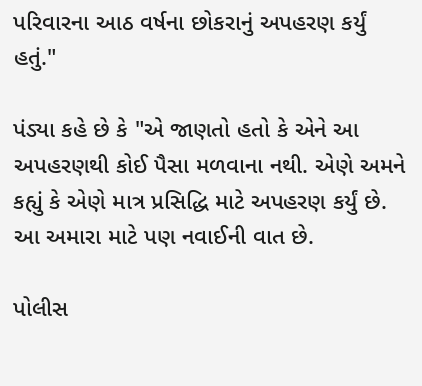પરિવારના આઠ વર્ષના છોકરાનું અપહરણ કર્યું હતું."

પંડ્યા કહે છે કે "એ જાણતો હતો કે એને આ અપહરણથી કોઈ પૈસા મળવાના નથી. એણે અમને કહ્યું કે એણે માત્ર પ્રસિદ્ધિ માટે અપહરણ કર્યું છે. આ અમારા માટે પણ નવાઈની વાત છે.

પોલીસ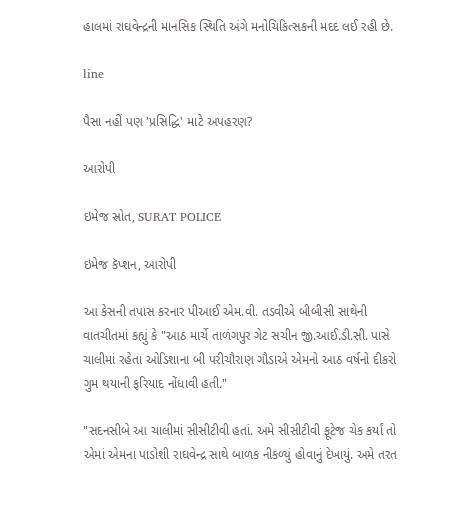હાલમાં રાઘવેન્દ્રની માનસિક સ્થિતિ અંગે મનોચિકિત્સકની મદદ લઈ રહી છે.

line

પૈસા નહીં પણ 'પ્રસિદ્ધિ' માટે અપહરણ?

આરોપી

ઇમેજ સ્રોત, SURAT POLICE

ઇમેજ કૅપ્શન, આરોપી

આ કેસની તપાસ કરનાર પીઆઈ એમ.વી. તડવીએ બીબીસી સાથેની વાતચીતમાં કહ્યું કે "આઠ માર્ચે તાળંગપુર ગેટ સચીન જી.આઈ.ડી.સી. પાસે ચાલીમાં રહેતા ઓડિશાના બી પરીચૌરાણ ગૌડાએ એમનો આઠ વર્ષનો દીકરો ગુમ થયાની ફરિયાદ નોંધાવી હતી."

"સદનસીબે આ ચાલીમાં સીસીટીવી હતાં. અમે સીસીટીવી ફૂટેજ ચેક કર્યાં તો એમાં એમના પાડોશી રાઘવેન્દ્ર સાથે બાળક નીકળ્યું હોવાનું દેખાયું. અમે તરત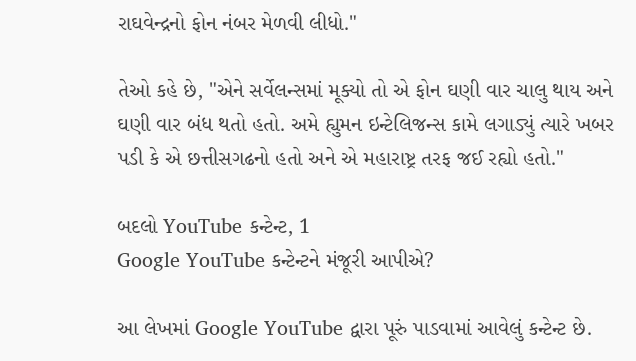રાઘવેન્દ્રનો ફોન નંબર મેળવી લીધો."

તેઓ કહે છે, "એને સર્વેલન્સમાં મૂક્યો તો એ ફોન ઘણી વાર ચાલુ થાય અને ઘણી વાર બંધ થતો હતો. અમે હ્યુમન ઇન્ટેલિજન્સ કામે લગાડ્યું ત્યારે ખબર પડી કે એ છત્તીસગઢનો હતો અને એ મહારાષ્ટ્ર તરફ જઈ રહ્યો હતો."

બદલો YouTube કન્ટેન્ટ, 1
Google YouTube કન્ટેન્ટને મંજૂરી આપીએ?

આ લેખમાં Google YouTube દ્વારા પૂરું પાડવામાં આવેલું કન્ટેન્ટ છે.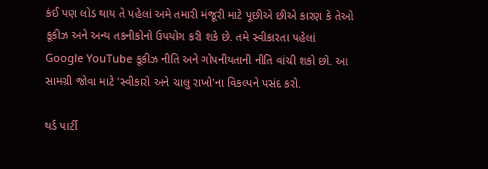કંઈ પણ લોડ થાય તે પહેલાં અમે તમારી મંજૂરી માટે પૂછીએ છીએ કારણ કે તેઓ કૂકીઝ અને અન્ય તકનીકોનો ઉપયોગ કરી શકે છે. તમે સ્વીકારતા પહેલાં Google YouTube કૂકીઝ નીતિ અને ગોપનીયતાની નીતિ વાંચી શકો છો. આ સામગ્રી જોવા માટે 'સ્વીકારો અને ચાલુ રાખો'ના વિકલ્પને પસંદ કરો.

થર્ડ પાર્ટી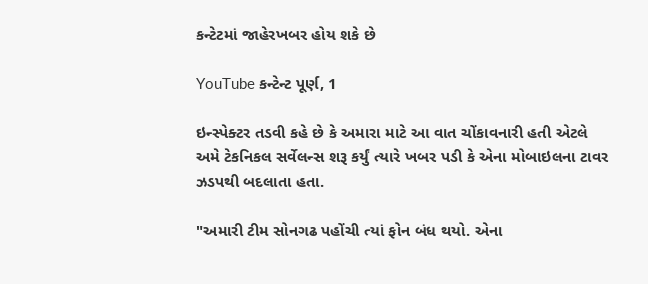કન્ટેટમાં જાહેરખબર હોય શકે છે

YouTube કન્ટેન્ટ પૂર્ણ, 1

ઇન્સ્પેક્ટર તડવી કહે છે કે અમારા માટે આ વાત ચોંકાવનારી હતી એટલે અમે ટેકનિકલ સર્વેલન્સ શરૂ કર્યું ત્યારે ખબર પડી કે એના મોબાઇલના ટાવર ઝડપથી બદલાતા હતા.

"અમારી ટીમ સોનગઢ પહોંચી ત્યાં ફોન બંધ થયો. એના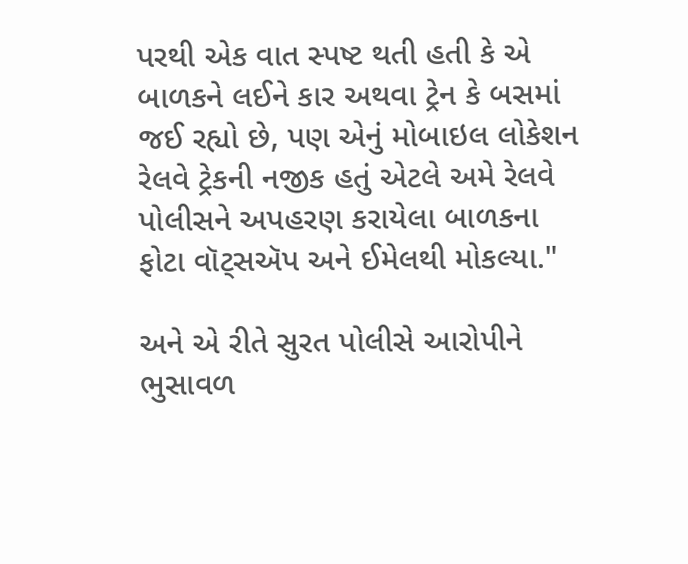પરથી એક વાત સ્પષ્ટ થતી હતી કે એ બાળકને લઈને કાર અથવા ટ્રેન કે બસમાં જઈ રહ્યો છે, પણ એનું મોબાઇલ લોકેશન રેલવે ટ્રેકની નજીક હતું એટલે અમે રેલવે પોલીસને અપહરણ કરાયેલા બાળકના ફોટા વૉટ્સઍપ અને ઈમેલથી મોકલ્યા."

અને એ રીતે સુરત પોલીસે આરોપીને ભુસાવળ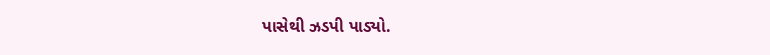પાસેથી ઝડપી પાડ્યો.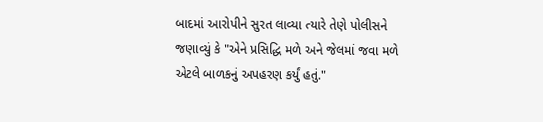બાદમાં આરોપીને સુરત લાવ્યા ત્યારે તેણે પોલીસને જણાવ્યું કે "એને પ્રસિદ્ધિ મળે અને જેલમાં જવા મળે એટલે બાળકનું અપહરણ કર્યું હતું."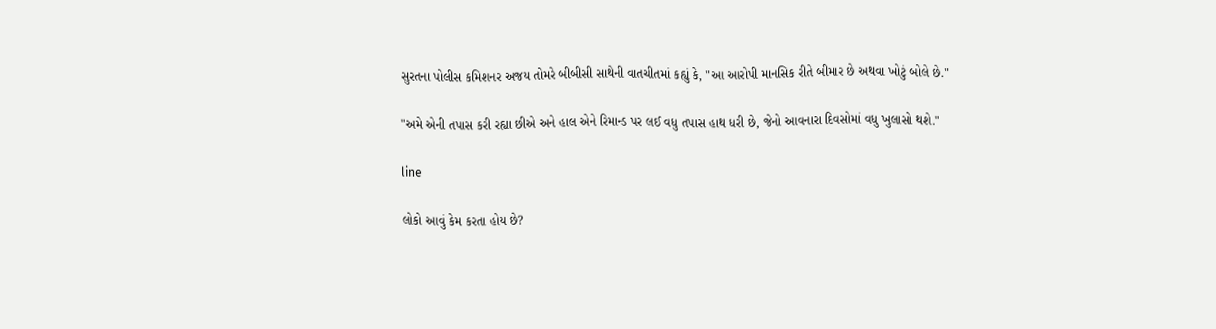સુરતના પોલીસ કમિશનર અજય તોમરે બીબીસી સાથેની વાતચીતમાં કહ્યું કે, "આ આરોપી માનસિક રીતે બીમાર છે અથવા ખોટું બોલે છે."

"અમે એની તપાસ કરી રહ્યા છીએ અને હાલ એને રિમાન્ડ પર લઈ વધુ તપાસ હાથ ધરી છે, જેનો આવનારા દિવસોમાં વધુ ખુલાસો થશે."

line

લોકો આવું કેમ કરતા હોય છે?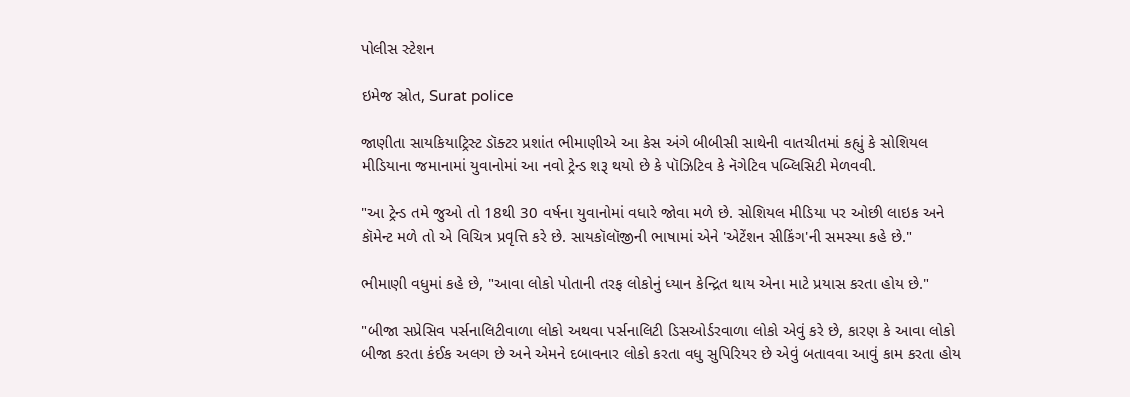પોલીસ સ્ટેશન

ઇમેજ સ્રોત, Surat police

જાણીતા સાયકિયાટ્રિસ્ટ ડૉક્ટર પ્રશાંત ભીમાણીએ આ કેસ અંગે બીબીસી સાથેની વાતચીતમાં કહ્યું કે સોશિયલ મીડિયાના જમાનામાં યુવાનોમાં આ નવો ટ્રેન્ડ શરૂ થયો છે કે પૉઝિટિવ કે નૅગેટિવ પબ્લિસિટી મેળવવી.

"આ ટ્રેન્ડ તમે જુઓ તો 18થી 30 વર્ષના યુવાનોમાં વધારે જોવા મળે છે. સોશિયલ મીડિયા પર ઓછી લાઇક અને કૉમેન્ટ મળે તો એ વિચિત્ર પ્રવૃત્તિ કરે છે. સાયકૉલૉજીની ભાષામાં એને 'એટેંશન સીકિંગ'ની સમસ્યા કહે છે."

ભીમાણી વધુમાં કહે છે, "આવા લોકો પોતાની તરફ લોકોનું ધ્યાન કેન્દ્રિત થાય એના માટે પ્રયાસ કરતા હોય છે."

"બીજા સપ્રેસિવ પર્સનાલિટીવાળા લોકો અથવા પર્સનાલિટી ડિસઓર્ડરવાળા લોકો એવું કરે છે, કારણ કે આવા લોકો બીજા કરતા કંઈક અલગ છે અને એમને દબાવનાર લોકો કરતા વધુ સુપિરિયર છે એવું બતાવવા આવું કામ કરતા હોય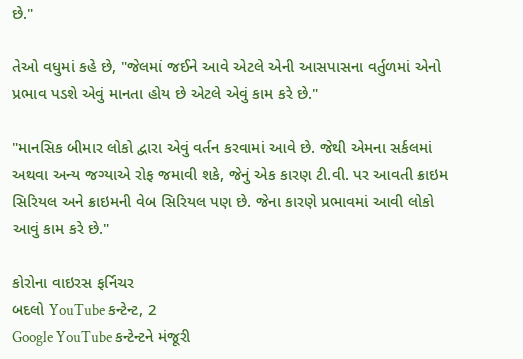છે."

તેઓ વધુમાં કહે છે, "જેલમાં જઈને આવે એટલે એની આસપાસના વર્તુળમાં એનો પ્રભાવ પડશે એવું માનતા હોય છે એટલે એવું કામ કરે છે."

"માનસિક બીમાર લોકો દ્વારા એવું વર્તન કરવામાં આવે છે. જેથી એમના સર્કલમાં અથવા અન્ય જગ્યાએ રોફ જમાવી શકે, જેનું એક કારણ ટી.વી. પર આવતી ક્રાઇમ સિરિયલ અને ક્રાઇમની વેબ સિરિયલ પણ છે. જેના કારણે પ્રભાવમાં આવી લોકો આવું કામ કરે છે."

કોરોના વાઇરસ ફર્નિચર
બદલો YouTube કન્ટેન્ટ, 2
Google YouTube કન્ટેન્ટને મંજૂરી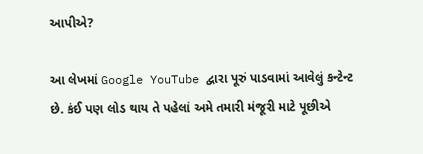આપીએ?

આ લેખમાં Google YouTube દ્વારા પૂરું પાડવામાં આવેલું કન્ટેન્ટ છે. કંઈ પણ લોડ થાય તે પહેલાં અમે તમારી મંજૂરી માટે પૂછીએ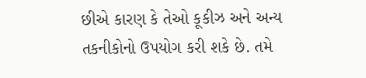છીએ કારણ કે તેઓ કૂકીઝ અને અન્ય તકનીકોનો ઉપયોગ કરી શકે છે. તમે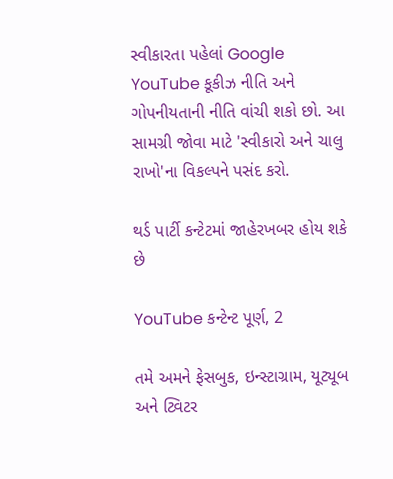સ્વીકારતા પહેલાં Google YouTube કૂકીઝ નીતિ અને ગોપનીયતાની નીતિ વાંચી શકો છો. આ સામગ્રી જોવા માટે 'સ્વીકારો અને ચાલુ રાખો'ના વિકલ્પને પસંદ કરો.

થર્ડ પાર્ટી કન્ટેટમાં જાહેરખબર હોય શકે છે

YouTube કન્ટેન્ટ પૂર્ણ, 2

તમે અમને ફેસબુક, ઇન્સ્ટાગ્રામ, યૂટ્યૂબ અને ટ્વિટર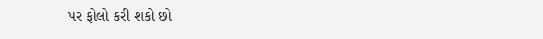પર ફોલો કરી શકો છો